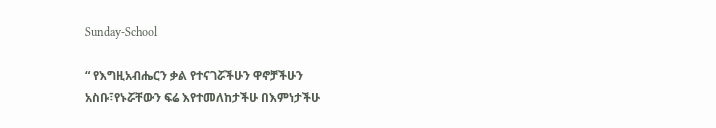Sunday-School

“ የእግዚአብሔርን ቃል የተናገሯችሁን ዋኖቻችሁን አስቡ፣የኑሯቸውን ፍሬ እየተመለከታችሁ በእምነታችሁ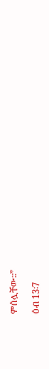ምሰሏቸው፡፡”

ዕብ 13፡7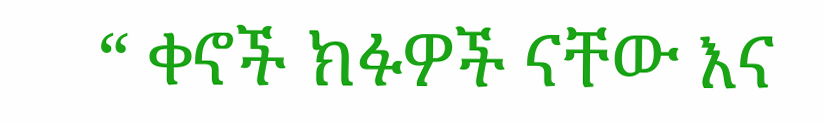“ ቀኖች ክፉዎች ናቸው እና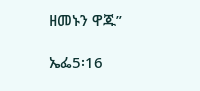ዘመኑን ዋጁ”

ኤፌ5፡16